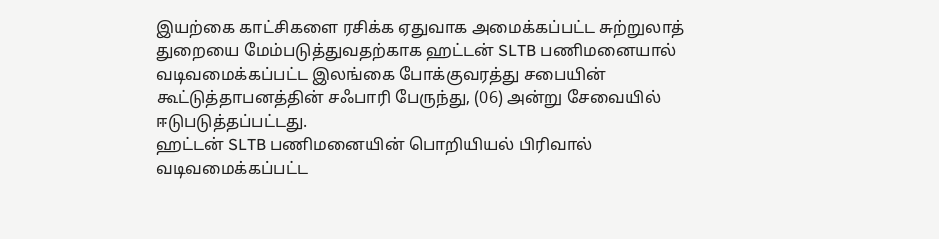இயற்கை காட்சிகளை ரசிக்க ஏதுவாக அமைக்கப்பட்ட சுற்றுலாத் துறையை மேம்படுத்துவதற்காக ஹட்டன் SLTB பணிமனையால் வடிவமைக்கப்பட்ட இலங்கை போக்குவரத்து சபையின் கூட்டுத்தாபனத்தின் சஃபாரி பேருந்து, (06) அன்று சேவையில் ஈடுபடுத்தப்பட்டது.
ஹட்டன் SLTB பணிமனையின் பொறியியல் பிரிவால் வடிவமைக்கப்பட்ட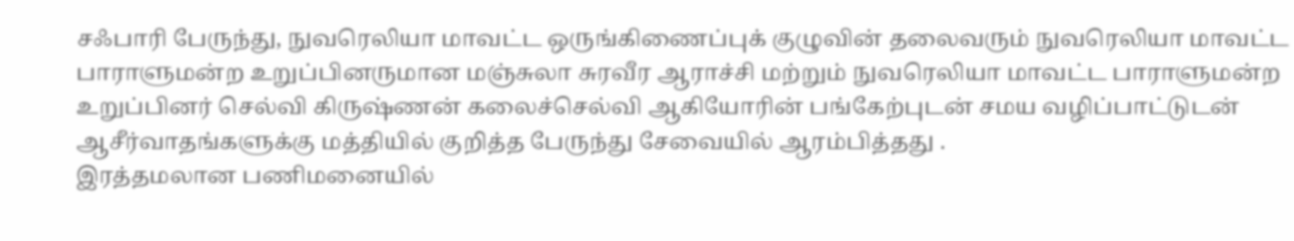சஃபாரி பேருந்து, நுவரெலியா மாவட்ட ஒருங்கிணைப்புக் குழுவின் தலைவரும் நுவரெலியா மாவட்ட பாராளுமன்ற உறுப்பினருமான மஞ்சுலா சுரவீர ஆராச்சி மற்றும் நுவரெலியா மாவட்ட பாராளுமன்ற உறுப்பினர் செல்வி கிருஷ்ணன் கலைச்செல்வி ஆகியோரின் பங்கேற்புடன் சமய வழிப்பாட்டுடன் ஆசீர்வாதங்களுக்கு மத்தியில் குறித்த பேருந்து சேவையில் ஆரம்பித்தது .
இரத்தமலான பணிமனையில்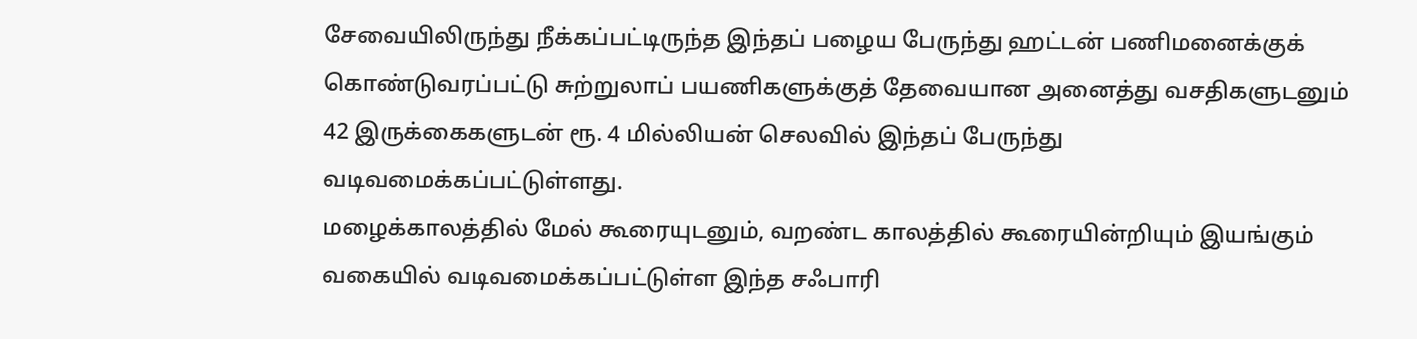சேவையிலிருந்து நீக்கப்பட்டிருந்த இந்தப் பழைய பேருந்து ஹட்டன் பணிமனைக்குக் கொண்டுவரப்பட்டு சுற்றுலாப் பயணிகளுக்குத் தேவையான அனைத்து வசதிகளுடனும் 42 இருக்கைகளுடன் ரூ. 4 மில்லியன் செலவில் இந்தப் பேருந்து வடிவமைக்கப்பட்டுள்ளது.
மழைக்காலத்தில் மேல் கூரையுடனும், வறண்ட காலத்தில் கூரையின்றியும் இயங்கும் வகையில் வடிவமைக்கப்பட்டுள்ள இந்த சஃபாரி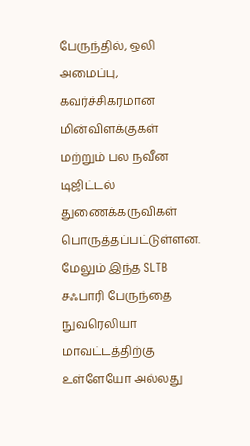பேருந்தில், ஒலி அமைப்பு, கவர்ச்சிகரமான மின்விளக்குகள் மற்றும் பல நவீன டிஜிட்டல் துணைக்கருவிகள் பொருத்தப்பட்டுள்ளன.
மேலும் இந்த SLTB சஃபாரி பேருந்தை நுவரெலியா மாவட்டத்திற்கு உள்ளேயோ அல்லது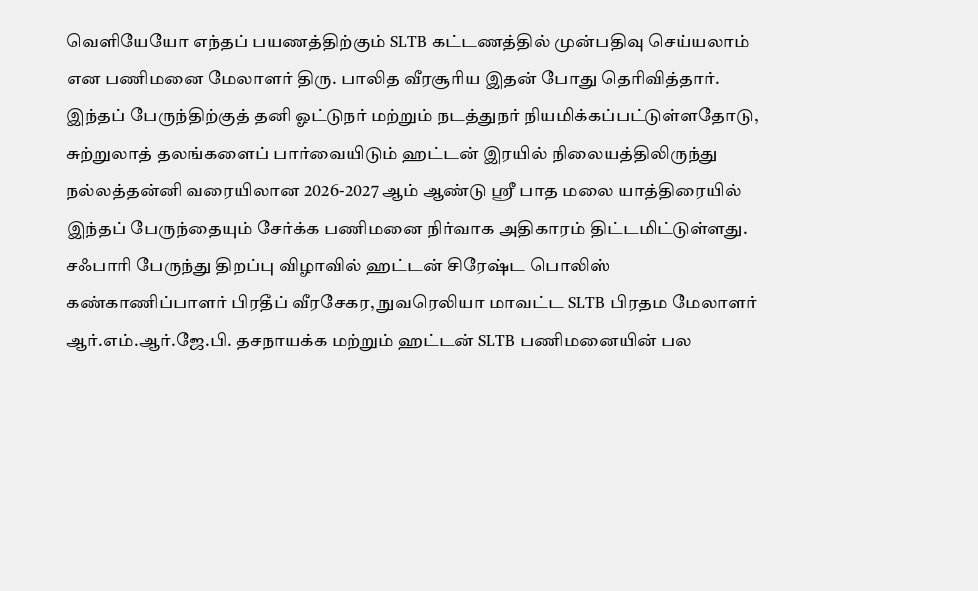வெளியேயோ எந்தப் பயணத்திற்கும் SLTB கட்டணத்தில் முன்பதிவு செய்யலாம் என பணிமனை மேலாளர் திரு. பாலித வீரசூரிய இதன் போது தெரிவித்தார்.
இந்தப் பேருந்திற்குத் தனி ஓட்டுநர் மற்றும் நடத்துநர் நியமிக்கப்பட்டுள்ளதோடு, சுற்றுலாத் தலங்களைப் பார்வையிடும் ஹட்டன் இரயில் நிலையத்திலிருந்து நல்லத்தன்னி வரையிலான 2026-2027 ஆம் ஆண்டு ஸ்ரீ பாத மலை யாத்திரையில் இந்தப் பேருந்தையும் சேர்க்க பணிமனை நிர்வாக அதிகாரம் திட்டமிட்டுள்ளது.
சஃபாரி பேருந்து திறப்பு விழாவில் ஹட்டன் சிரேஷ்ட பொலிஸ் கண்காணிப்பாளர் பிரதீப் வீரசேகர, நுவரெலியா மாவட்ட SLTB பிரதம மேலாளர் ஆர்.எம்.ஆர்.ஜே.பி. தசநாயக்க மற்றும் ஹட்டன் SLTB பணிமனையின் பல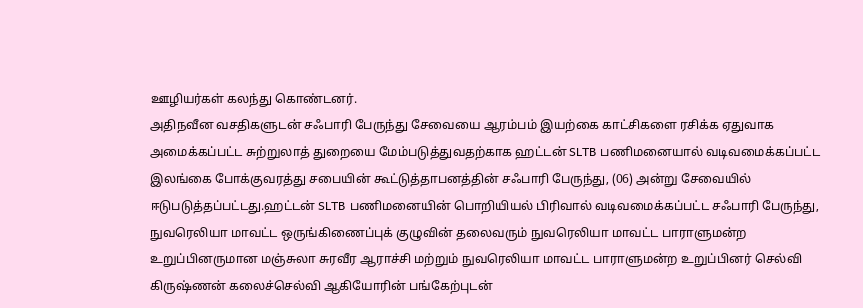ஊழியர்கள் கலந்து கொண்டனர்.
அதிநவீன வசதிகளுடன் சஃபாரி பேருந்து சேவையை ஆரம்பம் இயற்கை காட்சிகளை ரசிக்க ஏதுவாக அமைக்கப்பட்ட சுற்றுலாத் துறையை மேம்படுத்துவதற்காக ஹட்டன் SLTB பணிமனையால் வடிவமைக்கப்பட்ட இலங்கை போக்குவரத்து சபையின் கூட்டுத்தாபனத்தின் சஃபாரி பேருந்து, (06) அன்று சேவையில் ஈடுபடுத்தப்பட்டது.ஹட்டன் SLTB பணிமனையின் பொறியியல் பிரிவால் வடிவமைக்கப்பட்ட சஃபாரி பேருந்து, நுவரெலியா மாவட்ட ஒருங்கிணைப்புக் குழுவின் தலைவரும் நுவரெலியா மாவட்ட பாராளுமன்ற உறுப்பினருமான மஞ்சுலா சுரவீர ஆராச்சி மற்றும் நுவரெலியா மாவட்ட பாராளுமன்ற உறுப்பினர் செல்வி கிருஷ்ணன் கலைச்செல்வி ஆகியோரின் பங்கேற்புடன்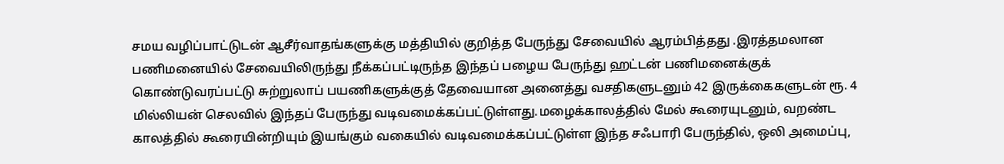சமய வழிப்பாட்டுடன் ஆசீர்வாதங்களுக்கு மத்தியில் குறித்த பேருந்து சேவையில் ஆரம்பித்தது .இரத்தமலான பணிமனையில் சேவையிலிருந்து நீக்கப்பட்டிருந்த இந்தப் பழைய பேருந்து ஹட்டன் பணிமனைக்குக் கொண்டுவரப்பட்டு சுற்றுலாப் பயணிகளுக்குத் தேவையான அனைத்து வசதிகளுடனும் 42 இருக்கைகளுடன் ரூ. 4 மில்லியன் செலவில் இந்தப் பேருந்து வடிவமைக்கப்பட்டுள்ளது.மழைக்காலத்தில் மேல் கூரையுடனும், வறண்ட காலத்தில் கூரையின்றியும் இயங்கும் வகையில் வடிவமைக்கப்பட்டுள்ள இந்த சஃபாரி பேருந்தில், ஒலி அமைப்பு,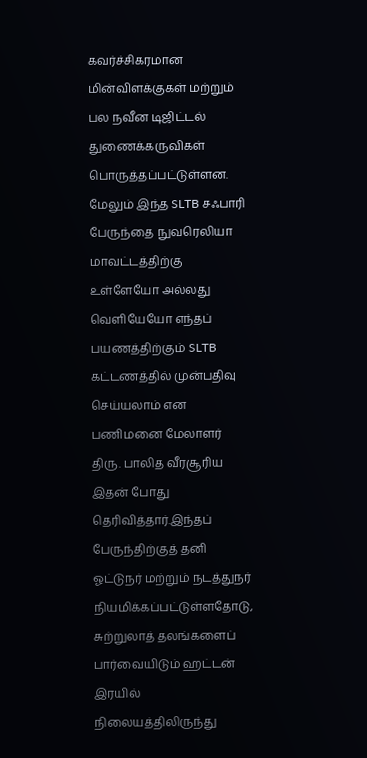கவர்ச்சிகரமான மின்விளக்குகள் மற்றும் பல நவீன டிஜிட்டல் துணைக்கருவிகள் பொருத்தப்பட்டுள்ளன. மேலும் இந்த SLTB சஃபாரி பேருந்தை நுவரெலியா மாவட்டத்திற்கு உள்ளேயோ அல்லது வெளியேயோ எந்தப் பயணத்திற்கும் SLTB கட்டணத்தில் முன்பதிவு செய்யலாம் என பணிமனை மேலாளர் திரு. பாலித வீரசூரிய இதன் போது தெரிவித்தார்.இந்தப் பேருந்திற்குத் தனி ஓட்டுநர் மற்றும் நடத்துநர் நியமிக்கப்பட்டுள்ளதோடு, சுற்றுலாத் தலங்களைப் பார்வையிடும் ஹட்டன் இரயில் நிலையத்திலிருந்து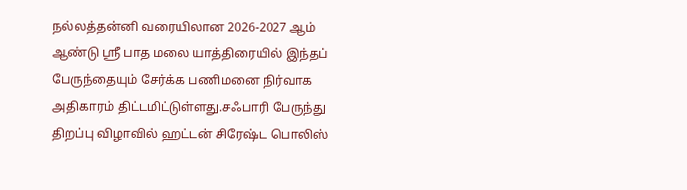நல்லத்தன்னி வரையிலான 2026-2027 ஆம் ஆண்டு ஸ்ரீ பாத மலை யாத்திரையில் இந்தப் பேருந்தையும் சேர்க்க பணிமனை நிர்வாக அதிகாரம் திட்டமிட்டுள்ளது.சஃபாரி பேருந்து திறப்பு விழாவில் ஹட்டன் சிரேஷ்ட பொலிஸ்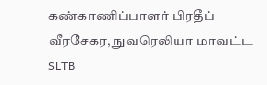கண்காணிப்பாளர் பிரதீப் வீரசேகர, நுவரெலியா மாவட்ட SLTB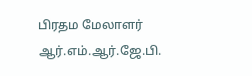பிரதம மேலாளர் ஆர்.எம்.ஆர்.ஜே.பி.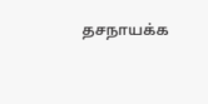தசநாயக்க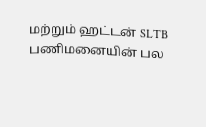மற்றும் ஹட்டன் SLTB பணிமனையின் பல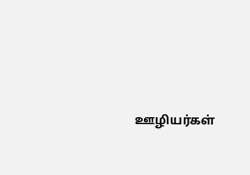ஊழியர்கள்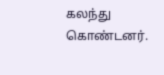கலந்து கொண்டனர்.